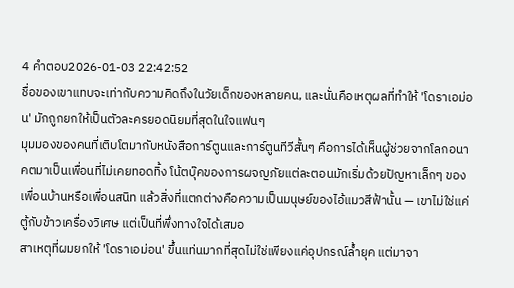4 คำตอบ2026-01-03 22:42:52
ชื่อของเขาแทบจะเท่ากับความคิดถึงในวัยเด็กของหลายคน, และนั่นคือเหตุผลที่ทำให้ 'โดราเอม่อน' มักถูกยกให้เป็นตัวละครยอดนิยมที่สุดในใจแฟนๆ
มุมมองของคนที่เติบโตมากับหนังสือการ์ตูนและการ์ตูนทีวีสั้นๆ คือการได้เห็นผู้ช่วยจากโลกอนาคตมาเป็นเพื่อนที่ไม่เคยทอดทิ้ง โน้ตบุ๊คของการผจญภัยแต่ละตอนมักเริ่มด้วยปัญหาเล็กๆ ของเพื่อนบ้านหรือเพื่อนสนิท แล้วสิ่งที่แตกต่างคือความเป็นมนุษย์ของไอ้แมวสีฟ้านั้น — เขาไม่ใช่แค่ตู้กับข้าวเครื่องวิเศษ แต่เป็นที่พึ่งทางใจได้เสมอ
สาเหตุที่ผมยกให้ 'โดราเอม่อน' ขึ้นแท่นมากที่สุดไม่ใช่เพียงแค่อุปกรณ์ล้ำยุค แต่มาจา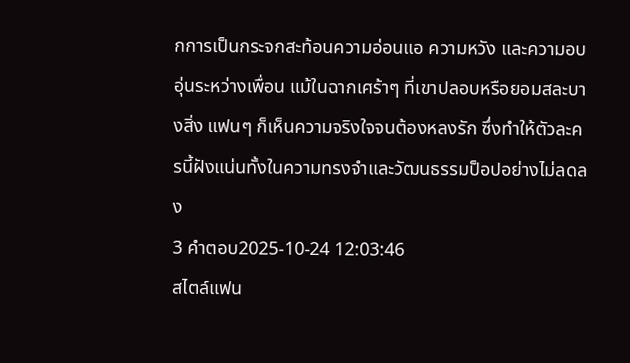กการเป็นกระจกสะท้อนความอ่อนแอ ความหวัง และความอบอุ่นระหว่างเพื่อน แม้ในฉากเศร้าๆ ที่เขาปลอบหรือยอมสละบางสิ่ง แฟนๆ ก็เห็นความจริงใจจนต้องหลงรัก ซึ่งทำให้ตัวละครนี้ฝังแน่นทั้งในความทรงจำและวัฒนธรรมป็อปอย่างไม่ลดลง
3 คำตอบ2025-10-24 12:03:46
สไตล์แฟน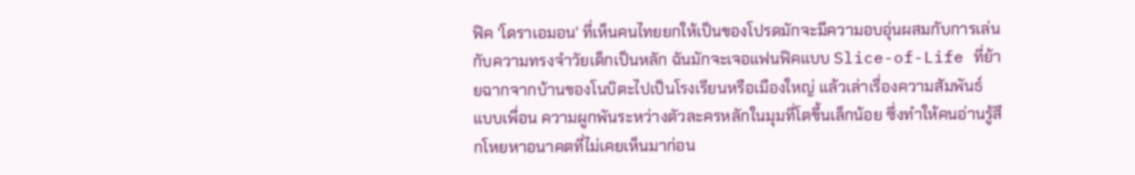ฟิค 'โดราเอมอน' ที่เห็นคนไทยยกให้เป็นของโปรดมักจะมีความอบอุ่นผสมกับการเล่นกับความทรงจำวัยเด็กเป็นหลัก ฉันมักจะเจอแฟนฟิคแบบ Slice-of-Life ที่ย้ายฉากจากบ้านของโนบิตะไปเป็นโรงเรียนหรือเมืองใหญ่ แล้วเล่าเรื่องความสัมพันธ์แบบเพื่อน ความผูกพันระหว่างตัวละครหลักในมุมที่โตขึ้นเล็กน้อย ซึ่งทำให้คนอ่านรู้สึกโหยหาอนาคตที่ไม่เคยเห็นมาก่อน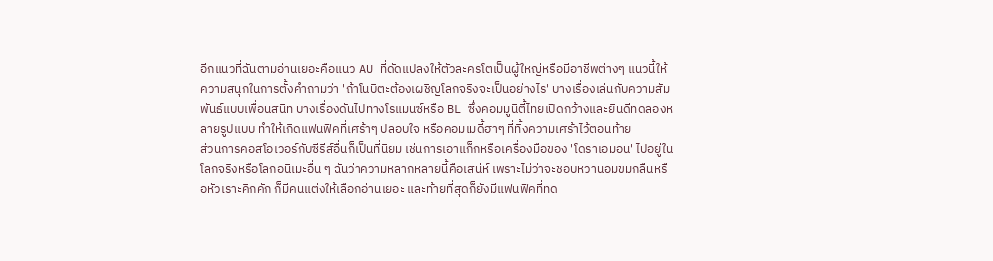อีกแนวที่ฉันตามอ่านเยอะคือแนว AU ที่ดัดแปลงให้ตัวละครโตเป็นผู้ใหญ่หรือมีอาชีพต่างๆ แนวนี้ให้ความสนุกในการตั้งคำถามว่า 'ถ้าโนบิตะต้องเผชิญโลกจริงจะเป็นอย่างไร' บางเรื่องเล่นกับความสัมพันธ์แบบเพื่อนสนิท บางเรื่องดันไปทางโรแมนซ์หรือ BL ซึ่งคอมมูนิตี้ไทยเปิดกว้างและยินดีทดลองหลายรูปแบบ ทำให้เกิดแฟนฟิคที่เศร้าๆ ปลอบใจ หรือคอมเมดี้ฮาๆ ที่ทิ้งความเศร้าไว้ตอนท้าย
ส่วนการคอสโอเวอร์กับซีรีส์อื่นก็เป็นที่นิยม เช่นการเอาแก็กหรือเครื่องมือของ 'โดราเอมอน' ไปอยู่ในโลกจริงหรือโลกอนิเมะอื่น ๆ ฉันว่าความหลากหลายนี้คือเสน่ห์ เพราะไม่ว่าจะชอบหวานอมขมกลืนหรือหัวเราะคิกคัก ก็มีคนแต่งให้เลือกอ่านเยอะ และท้ายที่สุดก็ยังมีแฟนฟิคที่ทด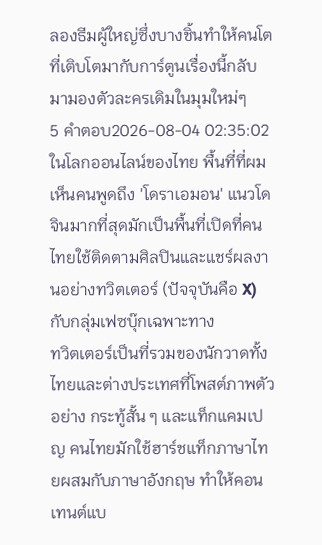ลองธีมผู้ใหญ่ซึ่งบางชิ้นทำให้คนโตที่เติบโตมากับการ์ตูนเรื่องนี้กลับมามองตัวละครเดิมในมุมใหม่ๆ
5 คำตอบ2026-08-04 02:35:02
ในโลกออนไลน์ของไทย พื้นที่ที่ผมเห็นคนพูดถึง 'โดราเอมอน' แนวโดจินมากที่สุดมักเป็นพื้นที่เปิดที่คนไทยใช้ติดตามศิลปินและแชร์ผลงานอย่างทวิตเตอร์ (ปัจจุบันคือ X) กับกลุ่มเฟซบุ๊กเฉพาะทาง
ทวิตเตอร์เป็นที่รวมของนักวาดทั้งไทยและต่างประเทศที่โพสต์ภาพตัวอย่าง กระทู้สั้น ๆ และแท็กแคมเปญ คนไทยมักใช้ฮาร์ชแท็กภาษาไทยผสมกับภาษาอังกฤษ ทำให้คอนเทนต์แบ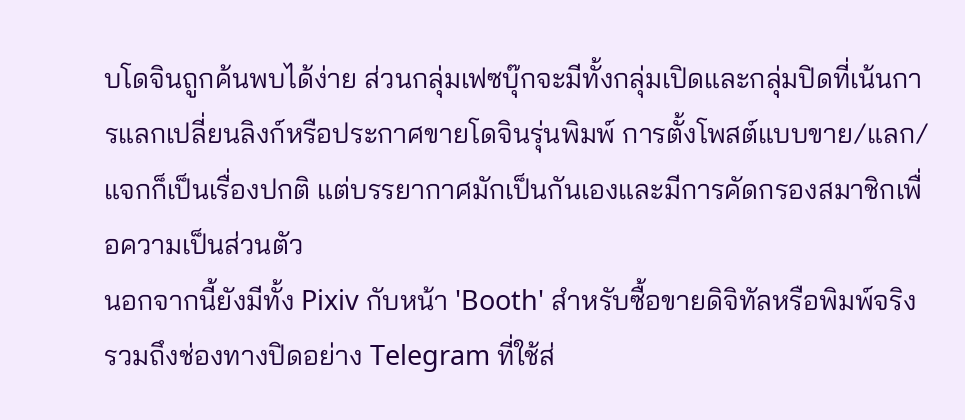บโดจินถูกค้นพบได้ง่าย ส่วนกลุ่มเฟซบุ๊กจะมีทั้งกลุ่มเปิดและกลุ่มปิดที่เน้นการแลกเปลี่ยนลิงก์หรือประกาศขายโดจินรุ่นพิมพ์ การตั้งโพสต์แบบขาย/แลก/แจกก็เป็นเรื่องปกติ แต่บรรยากาศมักเป็นกันเองและมีการคัดกรองสมาชิกเพื่อความเป็นส่วนตัว
นอกจากนี้ยังมีทั้ง Pixiv กับหน้า 'Booth' สำหรับซื้อขายดิจิทัลหรือพิมพ์จริง รวมถึงช่องทางปิดอย่าง Telegram ที่ใช้ส่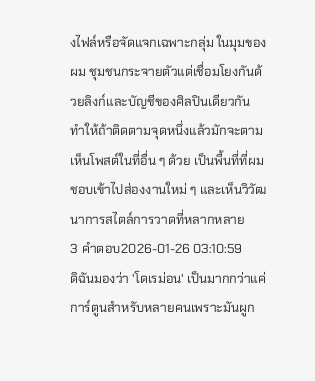งไฟล์หรือจัดแจกเฉพาะกลุ่ม ในมุมของผม ชุมชนกระจายตัวแต่เชื่อมโยงกันด้วยลิงก์และบัญชีของศิลปินเดียวกัน ทำให้ถ้าติดตามจุดหนึ่งแล้วมักจะตามเห็นโพสต์ในที่อื่น ๆ ด้วย เป็นพื้นที่ที่ผมชอบเข้าไปส่องงานใหม่ ๆ และเห็นวิวัฒนาการสไตล์การวาดที่หลากหลาย
3 คำตอบ2026-01-26 03:10:59
ดิฉันมองว่า 'โดเรม่อน' เป็นมากกว่าแค่การ์ตูนสำหรับหลายคนเพราะมันผูก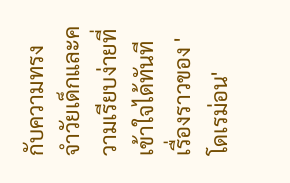กับความทรงจำวัยเด็กและความเรียบง่ายที่เข้าใจได้ทันที
เรื่องราวของ 'โดเรม่อน'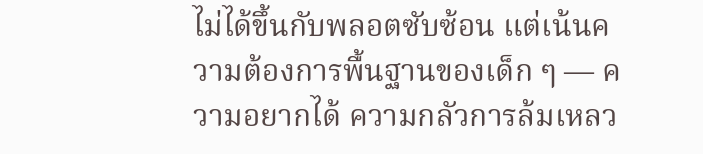ไม่ได้ขึ้นกับพลอตซับซ้อน แต่เน้นความต้องการพื้นฐานของเด็ก ๆ — ความอยากได้ ความกลัวการล้มเหลว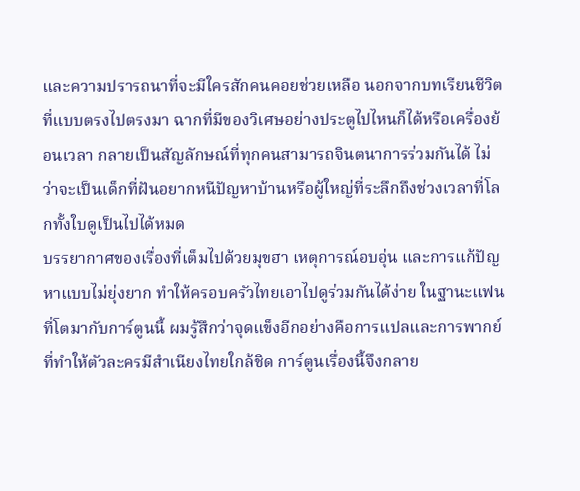และความปรารถนาที่จะมีใครสักคนคอยช่วยเหลือ นอกจากบทเรียนชีวิตที่แบบตรงไปตรงมา ฉากที่มีของวิเศษอย่างประตูไปไหนก็ได้หรือเครื่องย้อนเวลา กลายเป็นสัญลักษณ์ที่ทุกคนสามารถจินตนาการร่วมกันได้ ไม่ว่าจะเป็นเด็กที่ฝันอยากหนีปัญหาบ้านหรือผู้ใหญ่ที่ระลึกถึงช่วงเวลาที่โลกทั้งใบดูเป็นไปได้หมด
บรรยากาศของเรื่องที่เต็มไปด้วยมุขฮา เหตุการณ์อบอุ่น และการแก้ปัญหาแบบไม่ยุ่งยาก ทำให้ครอบครัวไทยเอาไปดูร่วมกันได้ง่าย ในฐานะแฟนที่โตมากับการ์ตูนนี้ ผมรู้สึกว่าจุดแข็งอีกอย่างคือการแปลและการพากย์ที่ทำให้ตัวละครมีสำเนียงไทยใกล้ชิด การ์ตูนเรื่องนี้จึงกลาย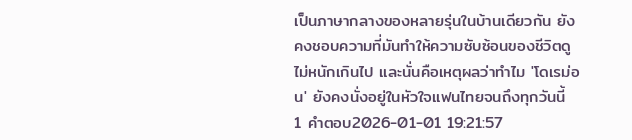เป็นภาษากลางของหลายรุ่นในบ้านเดียวกัน ยังคงชอบความที่มันทำให้ความซับซ้อนของชีวิตดูไม่หนักเกินไป และนั่นคือเหตุผลว่าทำไม 'โดเรม่อน' ยังคงนั่งอยู่ในหัวใจแฟนไทยจนถึงทุกวันนี้
1 คำตอบ2026-01-01 19:21:57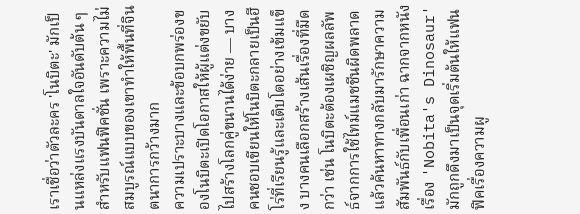เราเชื่อว่าตัวละคร 'โนบิตะ' มักเป็นแหล่งแรงบันดาลใจอันดับต้น ๆ สำหรับแฟนฟิคชั่น เพราะความไม่สมบูรณ์แบบของเขาทำให้พื้นที่จินตนาการกว้างมาก
ความเปราะบางและข้อบกพร่องของโนบิตะเปิดโอกาสให้ผู้แต่งขยับไปสร้างโลกคู่ขนานได้ง่าย — บางคนชอบเขียนให้โนบิตะกลายเป็นฮีโร่ที่เรียนรู้และเติบโตอย่างเข้มแข็ง บางคนเลือกสร้างเส้นเรื่องที่มืดกว่า เช่น โนบิตะต้องเผชิญผลลัพธ์จากการใช้ไทม์แมชชีนผิดพลาด แล้วค้นหาทางกลับมารักษาความสัมพันธ์กับเพื่อนเก่า ฉากจากหนังเรื่อง 'Nobita's Dinosaur' มักถูกดึงมาเป็นจุดเริ่มต้นให้แฟนฟิคเรื่องความผู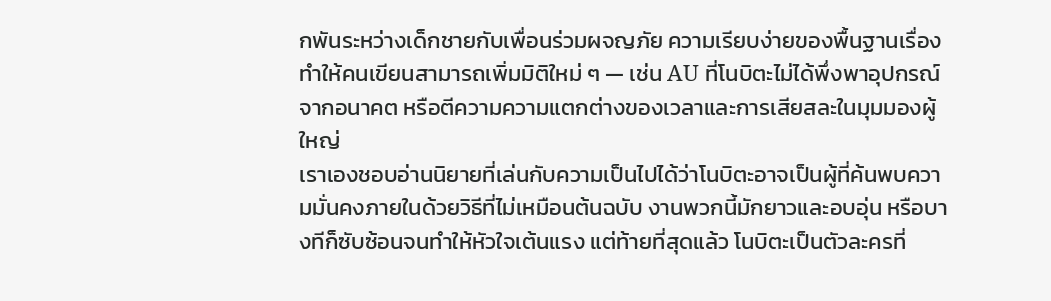กพันระหว่างเด็กชายกับเพื่อนร่วมผจญภัย ความเรียบง่ายของพื้นฐานเรื่องทำให้คนเขียนสามารถเพิ่มมิติใหม่ ๆ — เช่น AU ที่โนบิตะไม่ได้พึ่งพาอุปกรณ์จากอนาคต หรือตีความความแตกต่างของเวลาและการเสียสละในมุมมองผู้ใหญ่
เราเองชอบอ่านนิยายที่เล่นกับความเป็นไปได้ว่าโนบิตะอาจเป็นผู้ที่ค้นพบความมั่นคงภายในด้วยวิธีที่ไม่เหมือนต้นฉบับ งานพวกนี้มักยาวและอบอุ่น หรือบางทีก็ซับซ้อนจนทำให้หัวใจเต้นแรง แต่ท้ายที่สุดแล้ว โนบิตะเป็นตัวละครที่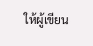ให้ผู้เขียน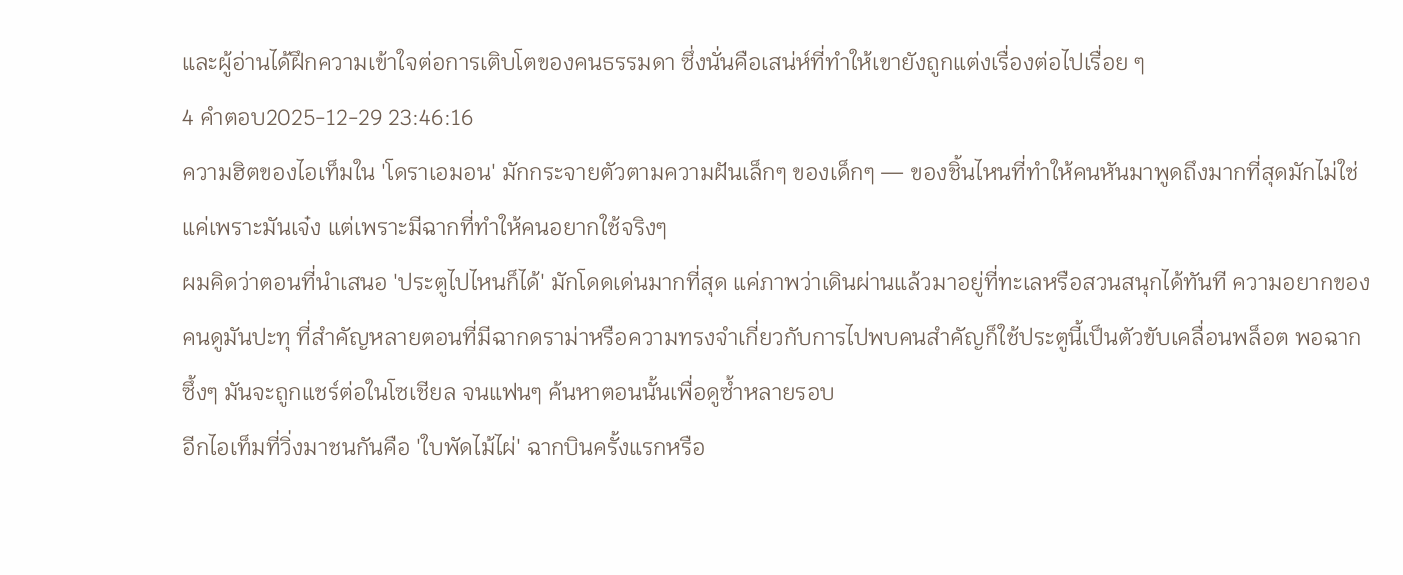และผู้อ่านได้ฝึกความเข้าใจต่อการเติบโตของคนธรรมดา ซึ่งนั่นคือเสน่ห์ที่ทำให้เขายังถูกแต่งเรื่องต่อไปเรื่อย ๆ
4 คำตอบ2025-12-29 23:46:16
ความฮิตของไอเท็มใน 'โดราเอมอน' มักกระจายตัวตามความฝันเล็กๆ ของเด็กๆ — ของชิ้นไหนที่ทำให้คนหันมาพูดถึงมากที่สุดมักไม่ใช่แค่เพราะมันเจ๋ง แต่เพราะมีฉากที่ทำให้คนอยากใช้จริงๆ
ผมคิดว่าตอนที่นำเสนอ 'ประตูไปไหนก็ได้' มักโดดเด่นมากที่สุด แค่ภาพว่าเดินผ่านแล้วมาอยู่ที่ทะเลหรือสวนสนุกได้ทันที ความอยากของคนดูมันปะทุ ที่สำคัญหลายตอนที่มีฉากดราม่าหรือความทรงจำเกี่ยวกับการไปพบคนสำคัญก็ใช้ประตูนี้เป็นตัวขับเคลื่อนพล็อต พอฉากซึ้งๆ มันจะถูกแชร์ต่อในโซเชียล จนแฟนๆ ค้นหาตอนนั้นเพื่อดูซ้ำหลายรอบ
อีกไอเท็มที่วิ่งมาชนกันคือ 'ใบพัดไม้ไผ่' ฉากบินครั้งแรกหรือ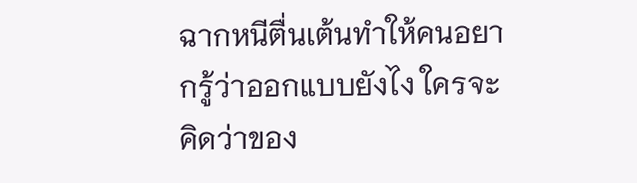ฉากหนีตื่นเต้นทำให้คนอยากรู้ว่าออกแบบยังไง ใครจะคิดว่าของ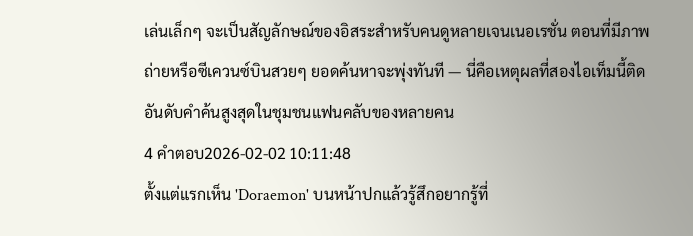เล่นเล็กๆ จะเป็นสัญลักษณ์ของอิสระสำหรับคนดูหลายเจนเนอเรชั่น ตอนที่มีภาพถ่ายหรือซีเควนซ์บินสวยๆ ยอดค้นหาจะพุ่งทันที — นี่คือเหตุผลที่สองไอเท็มนี้ติดอันดับคำค้นสูงสุดในชุมชนแฟนคลับของหลายคน
4 คำตอบ2026-02-02 10:11:48
ตั้งแต่แรกเห็น 'Doraemon' บนหน้าปกแล้วรู้สึกอยากรู้ที่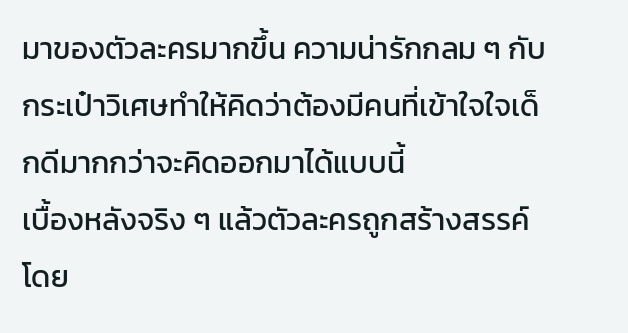มาของตัวละครมากขึ้น ความน่ารักกลม ๆ กับกระเป๋าวิเศษทำให้คิดว่าต้องมีคนที่เข้าใจใจเด็กดีมากกว่าจะคิดออกมาได้แบบนี้
เบื้องหลังจริง ๆ แล้วตัวละครถูกสร้างสรรค์โดย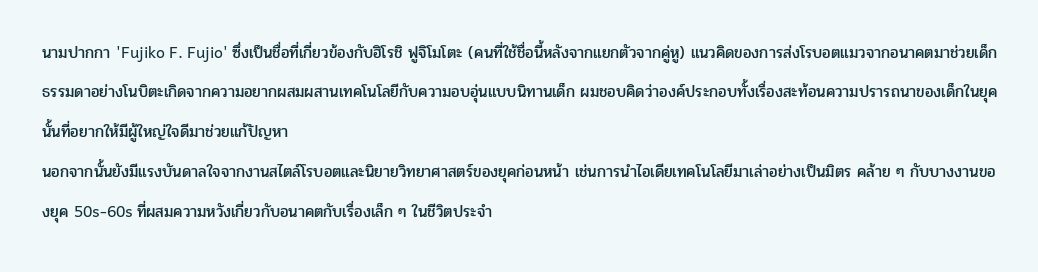นามปากกา 'Fujiko F. Fujio' ซึ่งเป็นชื่อที่เกี่ยวข้องกับฮิโรชิ ฟูจิโมโตะ (คนที่ใช้ชื่อนี้หลังจากแยกตัวจากคู่หู) แนวคิดของการส่งโรบอตแมวจากอนาคตมาช่วยเด็กธรรมดาอย่างโนบิตะเกิดจากความอยากผสมผสานเทคโนโลยีกับความอบอุ่นแบบนิทานเด็ก ผมชอบคิดว่าองค์ประกอบทั้งเรื่องสะท้อนความปรารถนาของเด็กในยุคนั้นที่อยากให้มีผู้ใหญ่ใจดีมาช่วยแก้ปัญหา
นอกจากนั้นยังมีแรงบันดาลใจจากงานสไตล์โรบอตและนิยายวิทยาศาสตร์ของยุคก่อนหน้า เช่นการนำไอเดียเทคโนโลยีมาเล่าอย่างเป็นมิตร คล้าย ๆ กับบางงานของยุค 50s-60s ที่ผสมความหวังเกี่ยวกับอนาคตกับเรื่องเล็ก ๆ ในชีวิตประจำ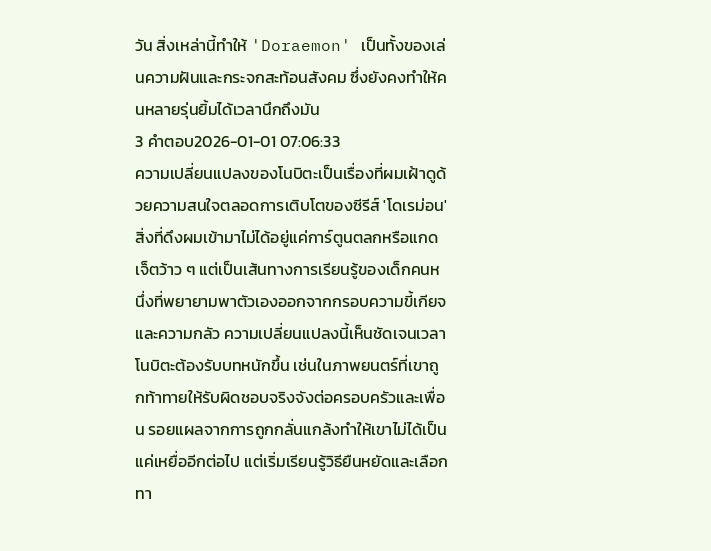วัน สิ่งเหล่านี้ทำให้ 'Doraemon' เป็นทั้งของเล่นความฝันและกระจกสะท้อนสังคม ซึ่งยังคงทำให้คนหลายรุ่นยิ้มได้เวลานึกถึงมัน
3 คำตอบ2026-01-01 07:06:33
ความเปลี่ยนแปลงของโนบิตะเป็นเรื่องที่ผมเฝ้าดูด้วยความสนใจตลอดการเติบโตของซีรีส์ 'โดเรม่อน'
สิ่งที่ดึงผมเข้ามาไม่ได้อยู่แค่การ์ตูนตลกหรือแกดเจ็ตว้าว ๆ แต่เป็นเส้นทางการเรียนรู้ของเด็กคนหนึ่งที่พยายามพาตัวเองออกจากกรอบความขี้เกียจและความกลัว ความเปลี่ยนแปลงนี้เห็นชัดเจนเวลาโนบิตะต้องรับบทหนักขึ้น เช่นในภาพยนตร์ที่เขาถูกท้าทายให้รับผิดชอบจริงจังต่อครอบครัวและเพื่อน รอยแผลจากการถูกกลั่นแกล้งทำให้เขาไม่ได้เป็นแค่เหยื่ออีกต่อไป แต่เริ่มเรียนรู้วิธียืนหยัดและเลือกทา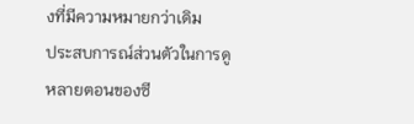งที่มีความหมายกว่าเดิม
ประสบการณ์ส่วนตัวในการดูหลายตอนของซี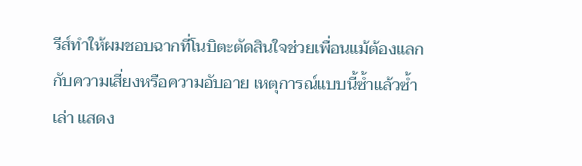รีส์ทำให้ผมชอบฉากที่โนบิตะตัดสินใจช่วยเพื่อนแม้ต้องแลกกับความเสี่ยงหรือความอับอาย เหตุการณ์แบบนี้ซ้ำแล้วซ้ำเล่า แสดง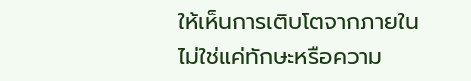ให้เห็นการเติบโตจากภายใน ไม่ใช่แค่ทักษะหรือความ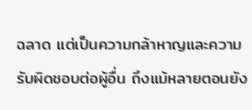ฉลาด แต่เป็นความกล้าหาญและความรับผิดชอบต่อผู้อื่น ถึงแม้หลายตอนยัง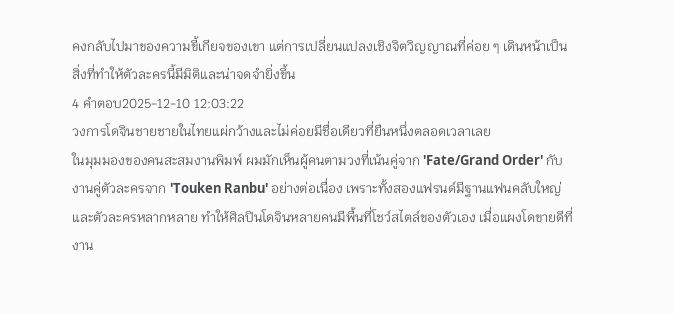คงกลับไปมาของความขี้เกียจของเขา แต่การเปลี่ยนแปลงเชิงจิตวิญญาณที่ค่อย ๆ เดินหน้าเป็นสิ่งที่ทำให้ตัวละครนี้มีมิติและน่าจดจำยิ่งขึ้น
4 คำตอบ2025-12-10 12:03:22
วงการโดจินชายชายในไทยแผ่กว้างและไม่ค่อยมีชื่อเดียวที่ยืนหนึ่งตลอดเวลาเลย
ในมุมมองของคนสะสมงานพิมพ์ ผมมักเห็นผู้คนตามวงที่เน้นคู่จาก 'Fate/Grand Order' กับงานคู่ตัวละครจาก 'Touken Ranbu' อย่างต่อเนื่อง เพราะทั้งสองแฟรนด์มีฐานแฟนคลับใหญ่และตัวละครหลากหลาย ทำให้ศิลปินโดจินหลายคนมีพื้นที่โชว์สไตล์ของตัวเอง เมื่อแผงโดขายดีที่งาน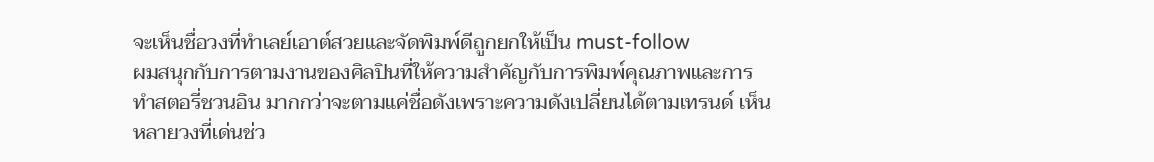จะเห็นชื่อวงที่ทำเลย์เอาต์สวยและจัดพิมพ์ดีถูกยกให้เป็น must-follow
ผมสนุกกับการตามงานของศิลปินที่ให้ความสำคัญกับการพิมพ์คุณภาพและการทำสตอรี่ชวนอิน มากกว่าจะตามแค่ชื่อดังเพราะความดังเปลี่ยนได้ตามเทรนด์ เห็นหลายวงที่เด่นช่ว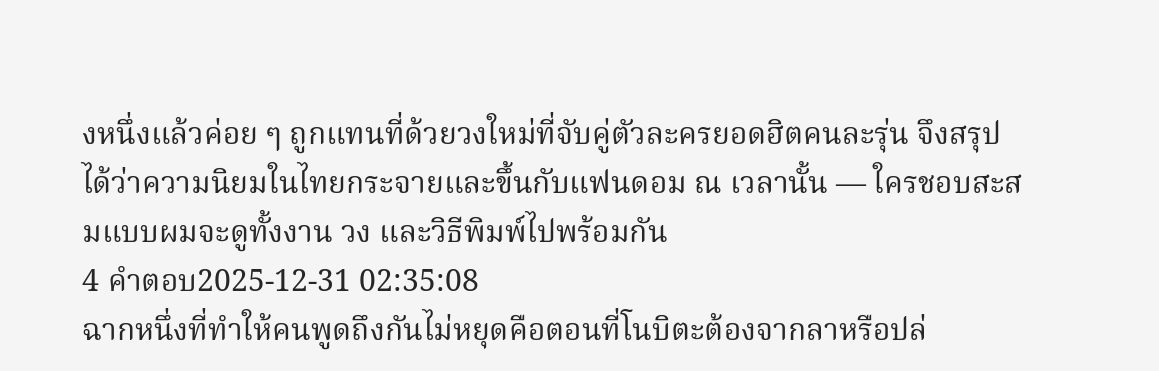งหนึ่งแล้วค่อย ๆ ถูกแทนที่ด้วยวงใหม่ที่จับคู่ตัวละครยอดฮิตคนละรุ่น จึงสรุปได้ว่าความนิยมในไทยกระจายและขึ้นกับแฟนดอม ณ เวลานั้น — ใครชอบสะสมแบบผมจะดูทั้งงาน วง และวิธีพิมพ์ไปพร้อมกัน
4 คำตอบ2025-12-31 02:35:08
ฉากหนึ่งที่ทำให้คนพูดถึงกันไม่หยุดคือตอนที่โนบิตะต้องจากลาหรือปล่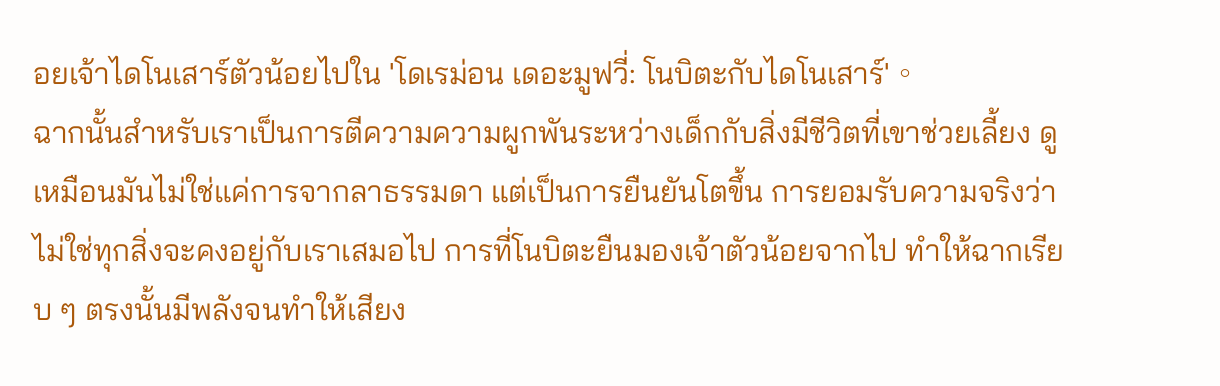อยเจ้าไดโนเสาร์ตัวน้อยไปใน 'โดเรม่อน เดอะมูฟวี่: โนบิตะกับไดโนเสาร์'。
ฉากนั้นสำหรับเราเป็นการตีความความผูกพันระหว่างเด็กกับสิ่งมีชีวิตที่เขาช่วยเลี้ยง ดูเหมือนมันไม่ใช่แค่การจากลาธรรมดา แต่เป็นการยืนยันโตขึ้น การยอมรับความจริงว่าไม่ใช่ทุกสิ่งจะคงอยู่กับเราเสมอไป การที่โนบิตะยืนมองเจ้าตัวน้อยจากไป ทำให้ฉากเรียบ ๆ ตรงนั้นมีพลังจนทำให้เสียง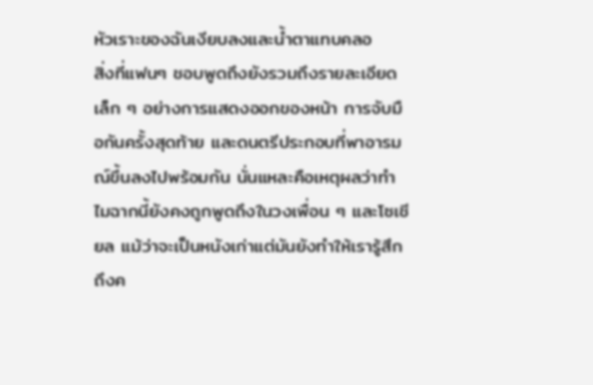หัวเราะของฉันเงียบลงและน้ำตาแทบคลอ
สิ่งที่แฟนๆ ชอบพูดถึงยังรวมถึงรายละเอียดเล็ก ๆ อย่างการแสดงออกของหน้า การจับมือกันครั้งสุดท้าย และดนตรีประกอบที่พาอารมณ์ขึ้นลงไปพร้อมกัน นั่นแหละคือเหตุผลว่าทำไมฉากนี้ยังคงถูกพูดถึงในวงเพื่อน ๆ และโซเชียล แม้ว่าจะเป็นหนังเก่าแต่มันยังทำให้เรารู้สึกถึงค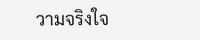วามจริงใจ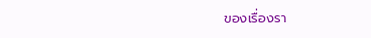ของเรื่องรา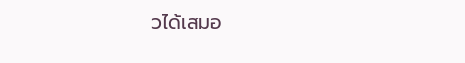วได้เสมอ